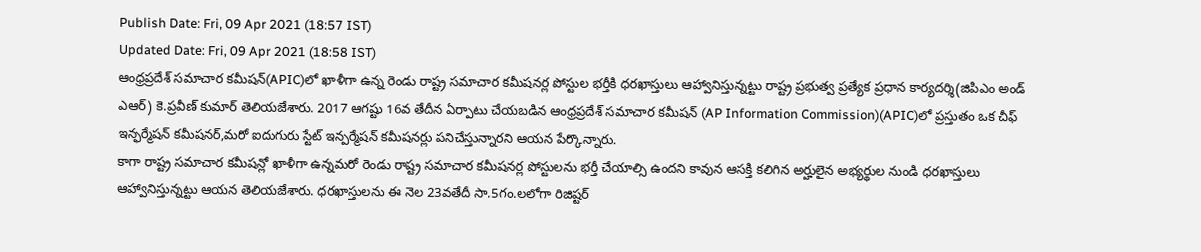Publish Date: Fri, 09 Apr 2021 (18:57 IST)
Updated Date: Fri, 09 Apr 2021 (18:58 IST)
ఆంధ్రప్రదేశ్ సమాచార కమీషన్(APIC)లో ఖాళీగా ఉన్న రెండు రాష్ట్ర సమాచార కమీషనర్ల పోస్టుల భర్తీకి ధరఖాస్తులు ఆహ్వానిస్తున్నట్టు రాష్ట్ర ప్రభుత్వ ప్రత్యేక ప్రధాన కార్యదర్శి(జిపిఎం అండ్ ఎఆర్) కె.ప్రవీణ్ కుమార్ తెలియజేశారు. 2017 ఆగష్టు 16వ తేదీన ఏర్పాటు చేయబడిన ఆంధ్రప్రదేశ్ సమాచార కమీషన్ (AP Information Commission)(APIC)లో ప్రస్తుతం ఒక చీఫ్ ఇన్ఫర్మేషన్ కమీషనర్,మరో ఐదుగురు స్టేట్ ఇన్పర్మేషన్ కమీషనర్లు పనిచేస్తున్నారని ఆయన పేర్కొన్నారు.
కాగా రాష్ట్ర సమాచార కమీషన్లో ఖాళీగా ఉన్నమరో రెండు రాష్ట్ర సమాచార కమీషనర్ల పోస్టులను భర్తీ చేయాల్సి ఉందని కావున ఆసక్తి కలిగిన అర్హులైన అభ్యర్థుల నుండి ధరఖాస్తులు ఆహ్వానిస్తున్నట్టు ఆయన తెలియజేశారు. ధరఖాస్తులను ఈ నెల 23వతేదీ సా.5గం.లలోగా రిజిష్టర్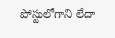పోస్టులోగాని లేదా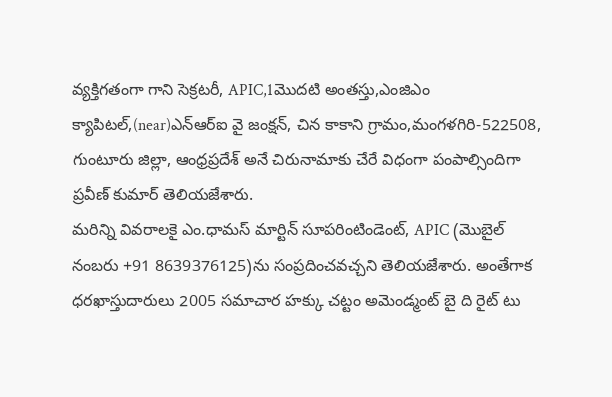వ్యక్తిగతంగా గాని సెక్రటరీ, APIC,1మొదటి అంతస్తు,ఎంజిఎం క్యాపిటల్,(near)ఎన్ఆర్ఐ వై జంక్షన్, చిన కాకాని గ్రామం,మంగళగిరి-522508, గుంటూరు జిల్లా, ఆంధ్రప్రదేశ్ అనే చిరునామాకు చేరే విధంగా పంపాల్సిందిగా ప్రవీణ్ కుమార్ తెలియజేశారు.
మరిన్ని వివరాలకై ఎం.ధామస్ మార్టిన్ సూపరింటిండెంట్, APIC (మొబైల్ నంబరు +91 8639376125)ను సంప్రదించవచ్చని తెలియజేశారు. అంతేగాక ధరఖాస్తుదారులు 2005 సమాచార హక్కు చట్టం అమెండ్మంట్ బై ది రైట్ టు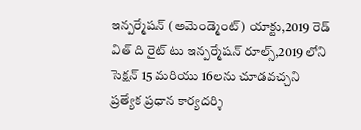ఇన్పర్మేషన్ (అమెండ్మెంట్) యాక్టు,2019 రెడ్ విత్ ది రైట్ టు ఇన్పర్మేషన్ రూల్స్,2019 లోని సెక్షన్ 15 మరియు 16లను చూడవచ్చని ప్రత్యేక ప్రధాన కార్యదర్శి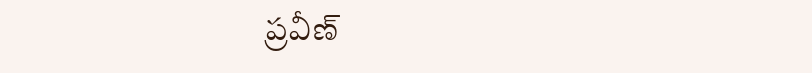ప్రవీణ్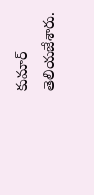కుమార్ తెలియజేశారు.